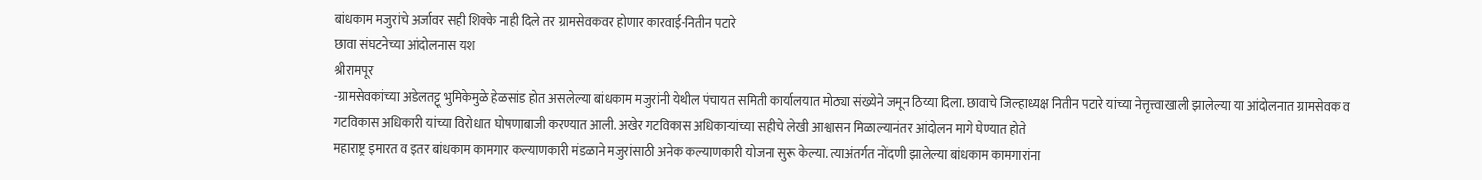बांधकाम मजुरांचे अर्जावर सही शिक्के नाही दिले तर ग्रामसेवकवर होणार कारवाई-नितीन पटारे
छावा संघटनेच्या आंदोलनास यश
श्रीरामपूर
-ग्रामसेवकांच्या अडेलतट्टू भुमिकेमुळे हेळसांड होत असलेल्या बांधकाम मजुरांनी येथील पंचायत समिती कार्यालयात मोठ्या संख्येने जमून ठिय्या दिला. छावाचे जिल्हाध्यक्ष नितीन पटारे यांच्या नेत्तृत्त्वाखाली झालेल्या या आंदोलनात ग्रामसेवक व गटविकास अधिकारी यांच्या विरोधात घोषणाबाजी करण्यात आली. अखेर गटविकास अधिकाऱ्यांच्या सहीचे लेखी आश्वासन मिळाल्यानंतर आंदोलन मागे घेण्यात होते
महाराष्ट्र इमारत व इतर बांधकाम कामगार कल्याणकारी मंडळाने मजुरांसाठी अनेक कल्याणकारी योजना सुरू केल्या. त्याअंतर्गत नोंदणी झालेल्या बांधकाम कामगारांना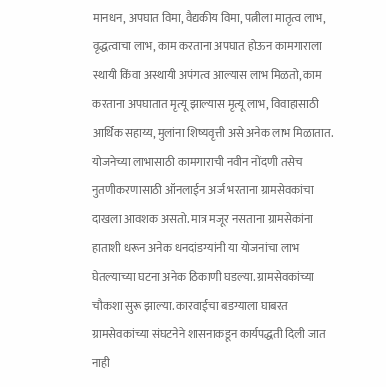मानधन, अपघात विमा, वैद्यकीय विमा, पत्नीला मातृत्व लाभ, वृद्धत्वाचा लाभ, काम करताना अपघात होऊन कामगाराला स्थायी किंवा अस्थायी अपंगत्व आल्यास लाभ मिळतो, काम करताना अपघातात मृत्यू झाल्यास मृत्यू लाभ, विवाहासाठी आर्थिक सहाय्य, मुलांना शिष्यवृत्ती असे अनेक लाभ मिळातात.
योजनेच्या लाभासाठी कामगाराची नवीन नोंदणी तसेच नुतणीकरणासाठी ऑनलाईन अर्ज भरताना ग्रामसेवकांचा दाखला आवशक असतो. मात्र मजूर नसताना ग्रामसेकांना हाताशी धरून अनेक धनदांडग्यांनी या योजनांचा लाभ घेतल्याच्या घटना अनेक ठिकाणी घडल्या. ग्रामसेवकांच्या चौकशा सुरू झाल्या. कारवाईचा बडग्याला घाबरत ग्रामसेवकांच्या संघटनेने शासनाकडून कार्यपद्धती दिली जात नाही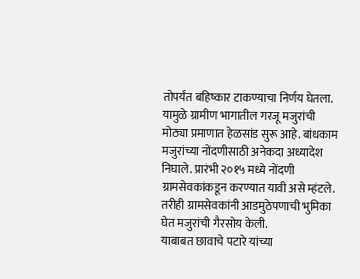तोपर्यंत बहिष्कार टाकण्याचा निर्णय घेतला. यामुळे ग्रामीण भागातील गरजू मजुरांची मोठ्या प्रमाणात हेळसांड सुरू आहे. बांधकाम मजुरांच्या नोंदणीसाठी अनेकदा अध्यादेश निघाले. प्रारंभी २०१५ मध्ये नोंदणी ग्रामसेवकांकडून करण्यात यावी असे म्हंटले. तरीही ग्रामसेवकांनी आडमुठेपणाची भुमिका घेत मजुरांची गैरसोय केली.
याबाबत छावाचे पटारे यांच्या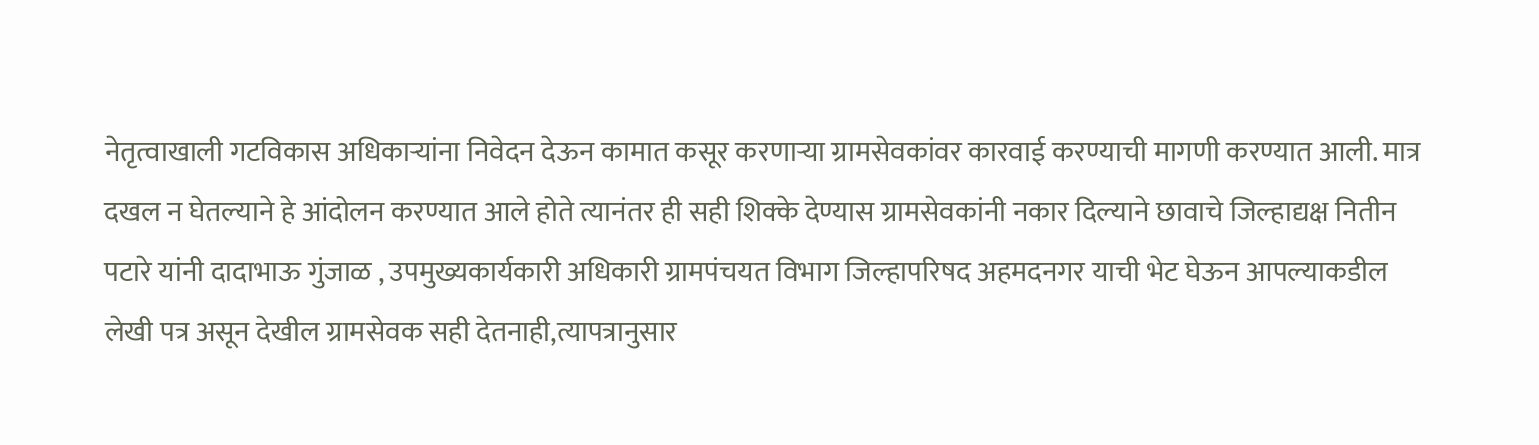नेतृत्वाखाली गटविकास अधिकाऱ्यांना निवेदन देऊन कामात कसूर करणाऱ्या ग्रामसेवकांवर कारवाई करण्याची मागणी करण्यात आली. मात्र दखल न घेतल्याने हे आंदोलन करण्यात आले होते त्यानंतर ही सही शिक्के देण्यास ग्रामसेवकांनी नकार दिल्याने छावाचे जिल्हाद्यक्ष नितीन पटारे यांनी दादाभाऊ गुंजाळ , उपमुख्यकार्यकारी अधिकारी ग्रामपंचयत विभाग जिल्हापरिषद अहमदनगर याची भेट घेऊन आपल्याकडील लेखी पत्र असून देखील ग्रामसेवक सही देतनाही,त्यापत्रानुसार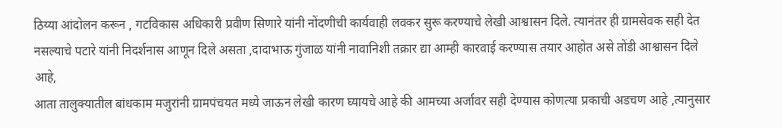ठिय्या आंदोलन करून , गटविकास अधिकारी प्रवीण सिणारे यांनी नोंदणीची कार्यवाही लवकर सुरू करण्याचे लेखी आश्वासन दिले. त्यानंतर ही ग्रामसेवक सही देत नसल्याचे पटारे यांनी निदर्शनास आणून दिले असता ,दादाभाऊ गुंजाळ यांनी नावानिशी तक्रार द्या आम्ही कारवाई करण्यास तयार आहोत असे तोंडी आश्वासन दिले आहे,
आता तालुक्यातील बांधकाम मजुरांनी ग्रामपंचयत मध्ये जाऊन लेखी कारण घ्यायचे आहे की आमच्या अर्जावर सही देण्यास कोणत्या प्रकाची अडचण आहे ,त्यानुसार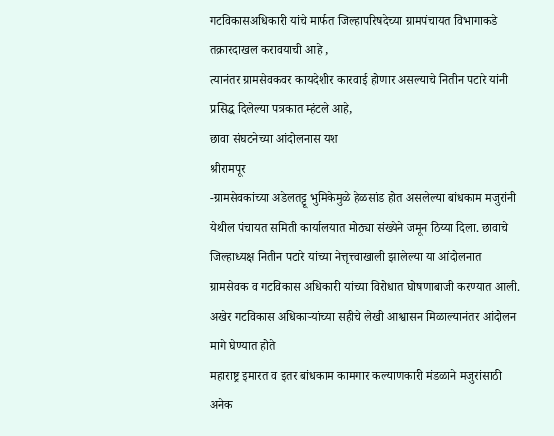गटविकासअधिकारी यांचे मार्फत जिल्हापरिषदेच्या ग्रामपंचायत विभागाकडे तक्रारदाखल करावयाची आहे ,
त्यानंतर ग्रामसेवकवर कायदेशीर कारवाई होणार असल्याचे नितीन पटारे यांनी प्रसिद्ध दिलेल्या पत्रकात म्हंटले आहे,
छावा संघटनेच्या आंदोलनास यश
श्रीरामपूर
-ग्रामसेवकांच्या अडेलतट्टू भुमिकेमुळे हेळसांड होत असलेल्या बांधकाम मजुरांनी येथील पंचायत समिती कार्यालयात मोठ्या संख्येने जमून ठिय्या दिला. छावाचे जिल्हाध्यक्ष नितीन पटारे यांच्या नेत्तृत्त्वाखाली झालेल्या या आंदोलनात ग्रामसेवक व गटविकास अधिकारी यांच्या विरोधात घोषणाबाजी करण्यात आली. अखेर गटविकास अधिकाऱ्यांच्या सहीचे लेखी आश्वासन मिळाल्यानंतर आंदोलन मागे घेण्यात होते
महाराष्ट्र इमारत व इतर बांधकाम कामगार कल्याणकारी मंडळाने मजुरांसाठी अनेक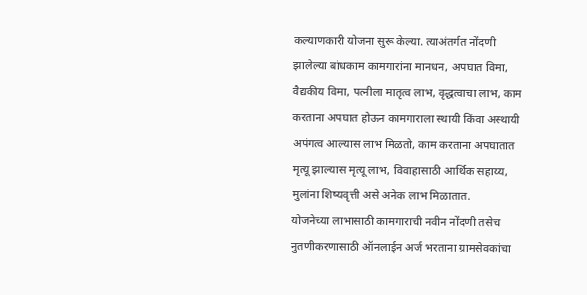कल्याणकारी योजना सुरू केल्या. त्याअंतर्गत नोंदणी झालेल्या बांधकाम कामगारांना मानधन, अपघात विमा, वैद्यकीय विमा, पत्नीला मातृत्व लाभ, वृद्धत्वाचा लाभ, काम करताना अपघात होऊन कामगाराला स्थायी किंवा अस्थायी अपंगत्व आल्यास लाभ मिळतो, काम करताना अपघातात मृत्यू झाल्यास मृत्यू लाभ, विवाहासाठी आर्थिक सहाय्य, मुलांना शिष्यवृत्ती असे अनेक लाभ मिळातात.
योजनेच्या लाभासाठी कामगाराची नवीन नोंदणी तसेच नुतणीकरणासाठी ऑनलाईन अर्ज भरताना ग्रामसेवकांचा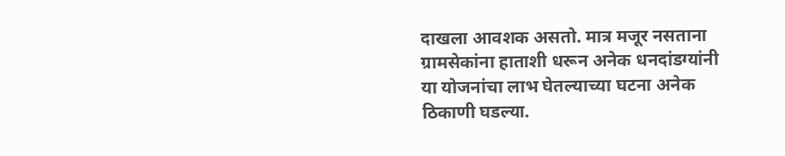दाखला आवशक असतो. मात्र मजूर नसताना ग्रामसेकांना हाताशी धरून अनेक धनदांडग्यांनी या योजनांचा लाभ घेतल्याच्या घटना अनेक ठिकाणी घडल्या.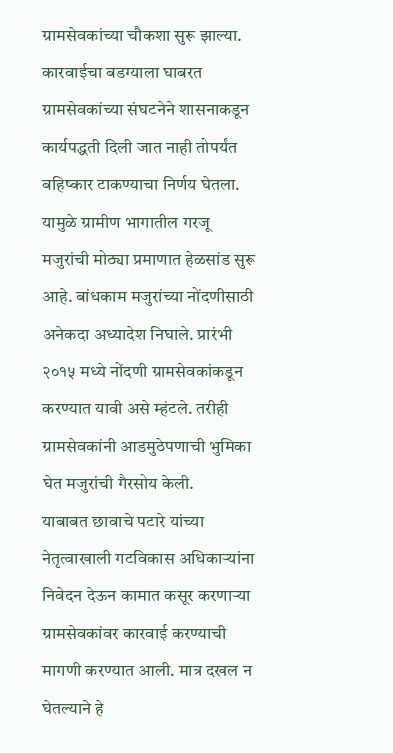ग्रामसेवकांच्या चौकशा सुरू झाल्या. कारवाईचा बडग्याला घाबरत ग्रामसेवकांच्या संघटनेने शासनाकडून कार्यपद्धती दिली जात नाही तोपर्यंत बहिष्कार टाकण्याचा निर्णय घेतला. यामुळे ग्रामीण भागातील गरजू मजुरांची मोठ्या प्रमाणात हेळसांड सुरू आहे. बांधकाम मजुरांच्या नोंदणीसाठी अनेकदा अध्यादेश निघाले. प्रारंभी २०१५ मध्ये नोंदणी ग्रामसेवकांकडून करण्यात यावी असे म्हंटले. तरीही ग्रामसेवकांनी आडमुठेपणाची भुमिका घेत मजुरांची गैरसोय केली.
याबाबत छावाचे पटारे यांच्या नेतृत्वाखाली गटविकास अधिकाऱ्यांना निवेदन देऊन कामात कसूर करणाऱ्या ग्रामसेवकांवर कारवाई करण्याची मागणी करण्यात आली. मात्र दखल न घेतल्याने हे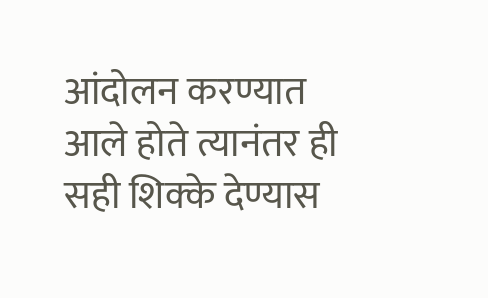आंदोलन करण्यात आले होते त्यानंतर ही सही शिक्के देण्यास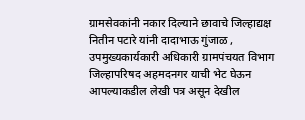ग्रामसेवकांनी नकार दिल्याने छावाचे जिल्हाद्यक्ष नितीन पटारे यांनी दादाभाऊ गुंजाळ , उपमुख्यकार्यकारी अधिकारी ग्रामपंचयत विभाग जिल्हापरिषद अहमदनगर याची भेट घेऊन आपल्याकडील लेखी पत्र असून देखील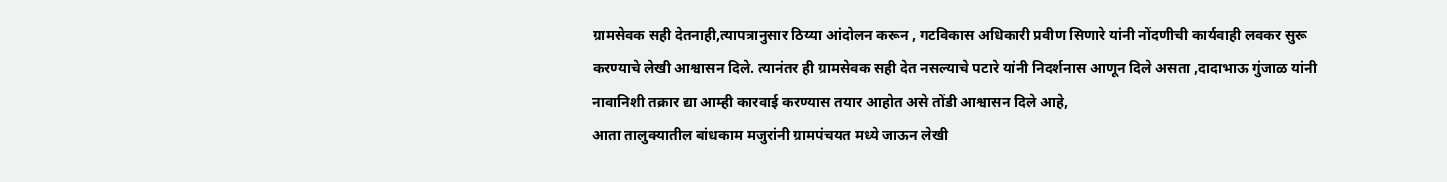ग्रामसेवक सही देतनाही,त्यापत्रानुसार ठिय्या आंदोलन करून , गटविकास अधिकारी प्रवीण सिणारे यांनी नोंदणीची कार्यवाही लवकर सुरू करण्याचे लेखी आश्वासन दिले. त्यानंतर ही ग्रामसेवक सही देत नसल्याचे पटारे यांनी निदर्शनास आणून दिले असता ,दादाभाऊ गुंजाळ यांनी नावानिशी तक्रार द्या आम्ही कारवाई करण्यास तयार आहोत असे तोंडी आश्वासन दिले आहे,
आता तालुक्यातील बांधकाम मजुरांनी ग्रामपंचयत मध्ये जाऊन लेखी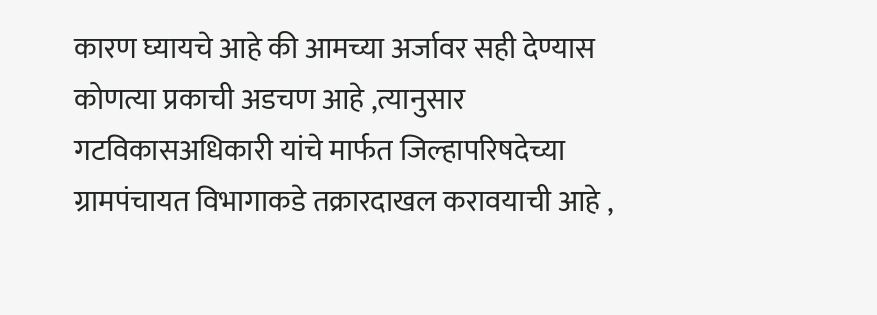कारण घ्यायचे आहे की आमच्या अर्जावर सही देण्यास कोणत्या प्रकाची अडचण आहे ,त्यानुसार गटविकासअधिकारी यांचे मार्फत जिल्हापरिषदेच्या ग्रामपंचायत विभागाकडे तक्रारदाखल करावयाची आहे ,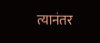त्यानंतर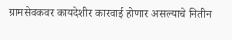ग्रामसेवकवर कायदेशीर कारवाई होणार असल्याचे नितीन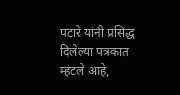पटारे यांनी प्रसिद्ध दिलेल्या पत्रकात म्हंटले आहे,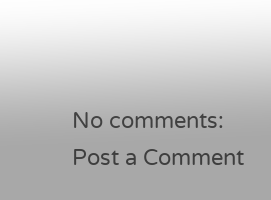No comments:
Post a Comment